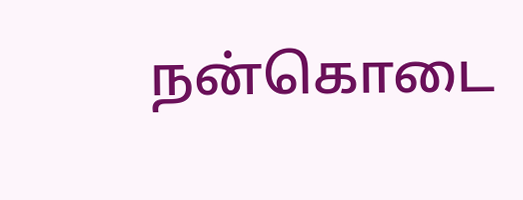நன்கொடை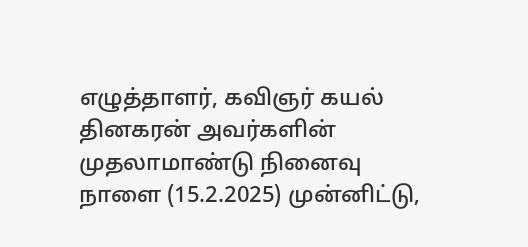எழுத்தாளர், கவிஞர் கயல் தினகரன் அவர்களின் முதலாமாண்டு நினைவு நாளை (15.2.2025) முன்னிட்டு,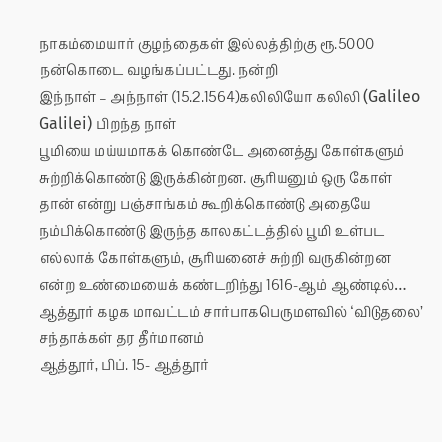நாகம்மையார் குழந்தைகள் இல்லத்திற்கு ரூ.5000 நன்கொடை வழங்கப்பட்டது. நன்றி
இந்நாள் – அந்நாள் (15.2.1564)கலிலியோ கலிலி (Galileo Galilei) பிறந்த நாள்
பூமியை மய்யமாகக் கொண்டே அனைத்து கோள்களும் சுற்றிக்கொண்டு இருக்கின்றன. சூரியனும் ஒரு கோள் தான் என்று பஞ்சாங்கம் கூறிக்கொண்டு அதையே நம்பிக்கொண்டு இருந்த காலகட்டத்தில் பூமி உள்பட எல்லாக் கோள்களும், சூரியனைச் சுற்றி வருகின்றன என்ற உண்மையைக் கண்டறிந்து 1616-ஆம் ஆண்டில்…
ஆத்தூர் கழக மாவட்டம் சார்பாகபெருமளவில் ‘விடுதலை’ சந்தாக்கள் தர தீர்மானம்
ஆத்தூர், பிப். 15- ஆத்தூர்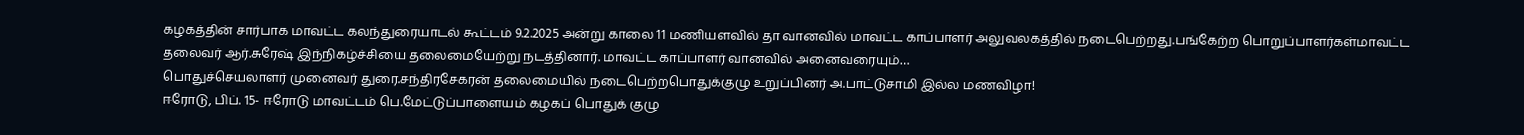கழகத்தின் சார்பாக மாவட்ட கலந்துரையாடல் கூட்டம் 9.2.2025 அன்று காலை 11 மணியளவில் தா வானவில் மாவட்ட காப்பாளர் அலுவலகத்தில் நடைபெற்றது.பங்கேற்ற பொறுப்பாளர்கள்மாவட்ட தலைவர் ஆர்.சுரேஷ் இந்நிகழ்ச்சியை தலைமையேற்று நடத்தினார். மாவட்ட காப்பாளர் வானவில் அனைவரையும்…
பொதுச்செயலாளர் முனைவர் துரை.சந்திரசேகரன் தலைமையில் நடைபெற்றபொதுக்குழு உறுப்பினர் அ.பாட்டுசாமி இல்ல மணவிழா!
ஈரோடு, பிப். 15- ஈரோடு மாவட்டம் பெ.மேட்டுப்பாளையம் கழகப் பொதுக் குழு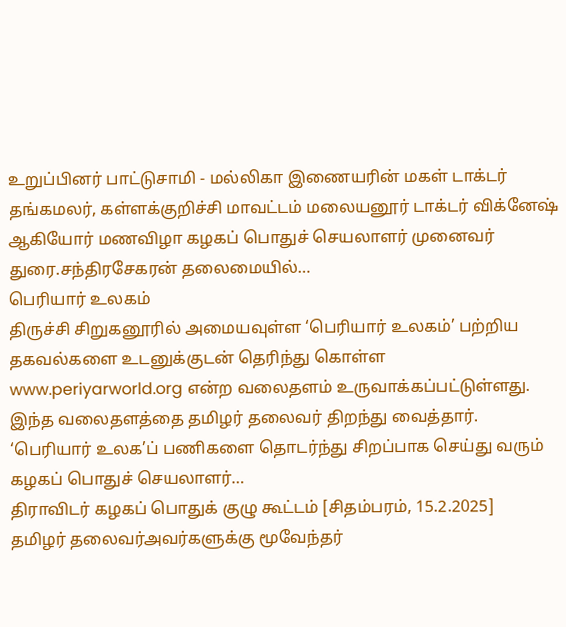உறுப்பினர் பாட்டுசாமி - மல்லிகா இணையரின் மகள் டாக்டர் தங்கமலர், கள்ளக்குறிச்சி மாவட்டம் மலையனூர் டாக்டர் விக்னேஷ் ஆகியோர் மணவிழா கழகப் பொதுச் செயலாளர் முனைவர் துரை.சந்திரசேகரன் தலைமையில்…
பெரியார் உலகம்
திருச்சி சிறுகனூரில் அமையவுள்ள ‘பெரியார் உலகம்’ பற்றிய தகவல்களை உடனுக்குடன் தெரிந்து கொள்ள www.periyarworld.org என்ற வலைதளம் உருவாக்கப்பட்டுள்ளது. இந்த வலைதளத்தை தமிழர் தலைவர் திறந்து வைத்தார். ‘பெரியார் உலக’ப் பணிகளை தொடர்ந்து சிறப்பாக செய்து வரும் கழகப் பொதுச் செயலாளர்…
திராவிடர் கழகப் பொதுக் குழு கூட்டம் [சிதம்பரம், 15.2.2025]
தமிழர் தலைவர்அவர்களுக்கு மூவேந்தர்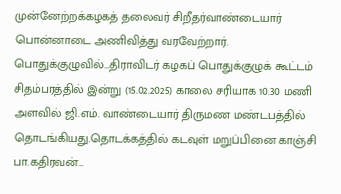முன்னேற்றக்கழகத் தலைவர் சிறீதர்வாண்டையார் பொன்னாடை அணிவித்து வரவேற்றார். பொதுக்குழுவில்…திராவிடர் கழகப் பொதுக்குழுக் கூட்டம் சிதம்பரத்தில் இன்று (15.02.2025) காலை சரியாக 10.30 மணி அளவில் ஜி.எம். வாண்டையார் திருமண மண்டபத்தில் தொடங்கியது.தொடக்கத்தில் கடவுள் மறுப்பினை காஞ்சி பா.கதிரவன்…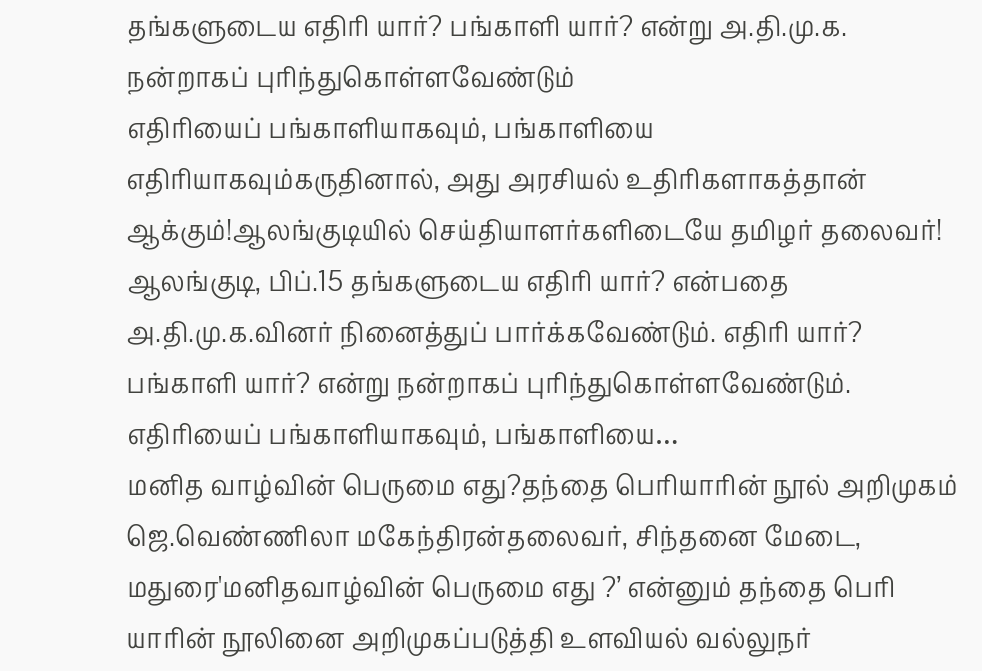தங்களுடைய எதிரி யார்? பங்காளி யார்? என்று அ.தி.மு.க. நன்றாகப் புரிந்துகொள்ளவேண்டும்
எதிரியைப் பங்காளியாகவும், பங்காளியை எதிரியாகவும்கருதினால், அது அரசியல் உதிரிகளாகத்தான் ஆக்கும்!ஆலங்குடியில் செய்தியாளர்களிடையே தமிழர் தலைவர்! ஆலங்குடி, பிப்.15 தங்களுடைய எதிரி யார்? என்பதை அ.தி.மு.க.வினர் நினைத்துப் பார்க்கவேண்டும். எதிரி யார்? பங்காளி யார்? என்று நன்றாகப் புரிந்துகொள்ளவேண்டும். எதிரியைப் பங்காளியாகவும், பங்காளியை…
மனித வாழ்வின் பெருமை எது?தந்தை பெரியாரின் நூல் அறிமுகம்
ஜெ.வெண்ணிலா மகேந்திரன்தலைவர், சிந்தனை மேடை, மதுரை'மனிதவாழ்வின் பெருமை எது ?’ என்னும் தந்தை பெரி யாரின் நூலினை அறிமுகப்படுத்தி உளவியல் வல்லுநர்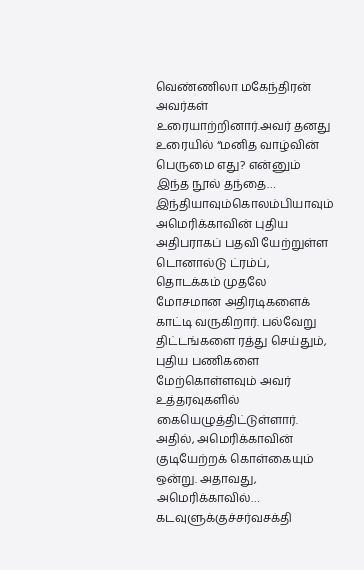வெண்ணிலா மகேந்திரன் அவர்கள் உரையாற்றினார்.அவர் தனது உரையில் “மனித வாழ்வின் பெருமை எது? என்னும் இந்த நூல் தந்தை…
இந்தியாவும்கொலம்பியாவும்
அமெரிக்காவின் புதிய அதிபராகப் பதவி யேற்றுள்ள டொனால்டு ட்ரம்ப், தொடக்கம் முதலே மோசமான அதிரடிகளைக் காட்டி வருகிறார். பல்வேறு திட்டங்களை ரத்து செய்தும், புதிய பணிகளை மேற்கொள்ளவும் அவர் உத்தரவுகளில் கையெழுத்திட்டுள்ளார். அதில், அமெரிக்காவின் குடியேற்றக் கொள்கையும் ஒன்று. அதாவது, அமெரிக்காவில்…
கடவுளுக்குச்சர்வசக்தி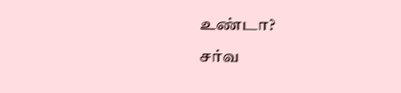உண்டா?
சர்வ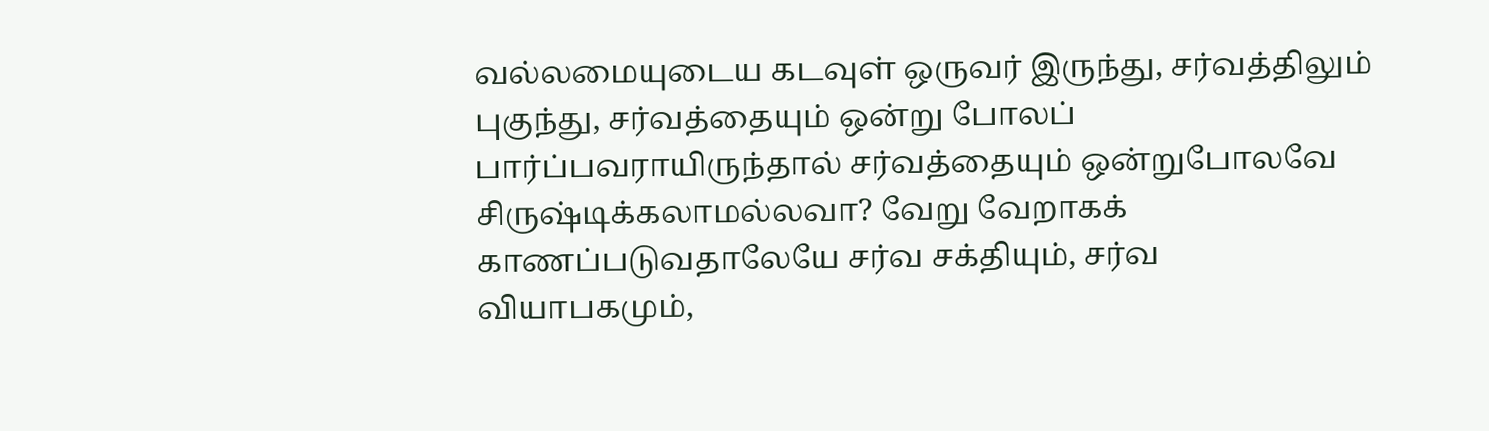வல்லமையுடைய கடவுள் ஒருவர் இருந்து, சர்வத்திலும் புகுந்து, சர்வத்தையும் ஒன்று போலப் பார்ப்பவராயிருந்தால் சர்வத்தையும் ஒன்றுபோலவே சிருஷ்டிக்கலாமல்லவா? வேறு வேறாகக் காணப்படுவதாலேயே சர்வ சக்தியும், சர்வ வியாபகமும்,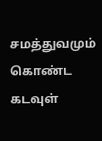சமத்துவமும் கொண்ட கடவுள்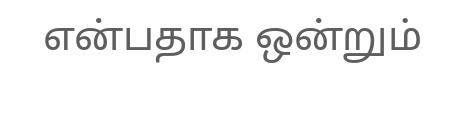என்பதாக ஒன்றும்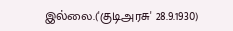இல்லை.('குடிஅரசு' 28.9.1930)